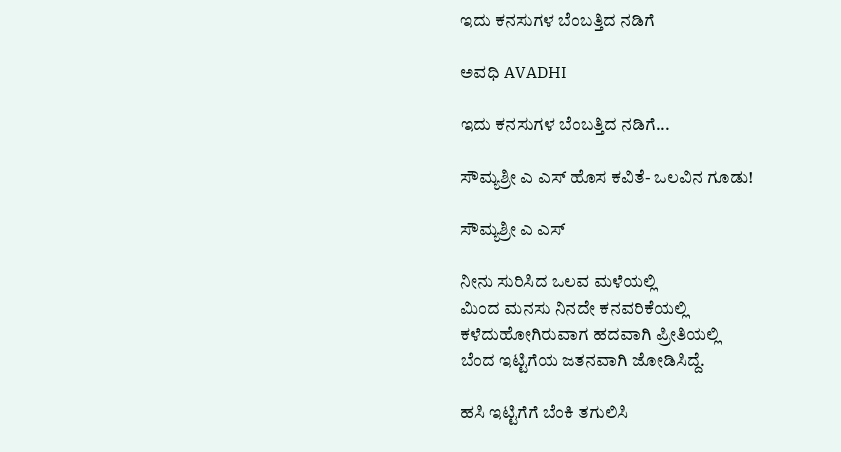ಇದು ಕನಸುಗಳ ಬೆಂಬತ್ತಿದ ನಡಿಗೆ‍

ಅವಧಿ AVADHI

ಇದು ಕನಸುಗಳ ಬೆಂಬತ್ತಿದ ನಡಿಗೆ...

ಸೌಮ್ಯಶ್ರೀ ಎ ಎಸ್ ಹೊಸ ಕವಿತೆ- ಒಲವಿನ ಗೂಡು!

ಸೌಮ್ಯಶ್ರೀ ಎ ಎಸ್

ನೀನು ಸುರಿಸಿದ ಒಲವ ಮಳೆಯಲ್ಲಿ
ಮಿಂದ ಮನಸು ನಿನದೇ ಕನವರಿಕೆಯಲ್ಲಿ
ಕಳೆದುಹೋಗಿರುವಾಗ ಹದವಾಗಿ ಪ್ರೀತಿಯಲ್ಲಿ
ಬೆಂದ ಇಟ್ಟಿಗೆಯ ಜತನವಾಗಿ ಜೋಡಿಸಿದ್ದೆ.

ಹಸಿ ಇಟ್ಟಿಗೆಗೆ ಬೆಂಕಿ ತಗುಲಿಸಿ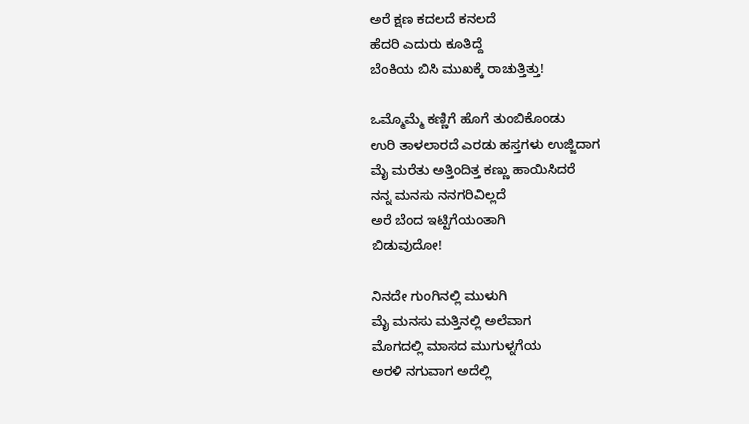ಅರೆ ಕ್ಷಣ ಕದಲದೆ ಕನಲದೆ
ಹೆದರಿ ಎದುರು ಕೂತಿದ್ದೆ
ಬೆಂಕಿಯ ಬಿಸಿ ಮುಖಕ್ಕೆ ರಾಚುತ್ತಿತ್ತು!

ಒಮ್ಮೊಮ್ಮೆ ಕಣ್ಣಿಗೆ ಹೊಗೆ ತುಂಬಿಕೊಂಡು
ಉರಿ ತಾಳಲಾರದೆ ಎರಡು ಹಸ್ತಗಳು ಉಜ್ಜಿದಾಗ
ಮೈ ಮರೆತು ಅತ್ತಿಂದಿತ್ತ ಕಣ್ಣು ಹಾಯಿಸಿದರೆ
ನನ್ನ ಮನಸು ನನಗರಿವಿಲ್ಲದೆ
ಅರೆ ಬೆಂದ ಇಟ್ಟಿಗೆಯಂತಾಗಿ
ಬಿಡುವುದೋ!

ನಿನದೇ ಗುಂಗಿನಲ್ಲಿ ಮುಳುಗಿ
ಮೈ ಮನಸು ಮತ್ತಿನಲ್ಲಿ ಅಲೆವಾಗ
ಮೊಗದಲ್ಲಿ ಮಾಸದ ಮುಗುಳ್ನಗೆಯ
ಅರಳಿ ನಗುವಾಗ ಅದೆಲ್ಲಿ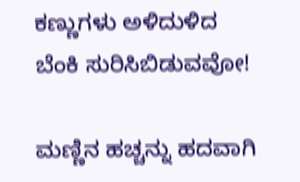ಕಣ್ಣುಗಳು ಅಳಿದುಳಿದ
ಬೆಂಕಿ ಸುರಿಸಿಬಿಡುವವೋ!

ಮಣ್ಣಿನ ಹಚ್ಚನ್ನು ಹದವಾಗಿ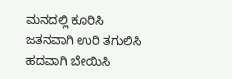ಮನದಲ್ಲಿ ಕೂರಿಸಿ
ಜತನವಾಗಿ ಉರಿ ತಗುಲಿಸಿ
ಹದವಾಗಿ ಬೇಯಿಸಿ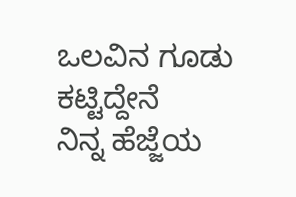ಒಲವಿನ ಗೂಡು ಕಟ್ಟಿದ್ದೇನೆ
ನಿನ್ನ ಹೆಜ್ಜೆಯ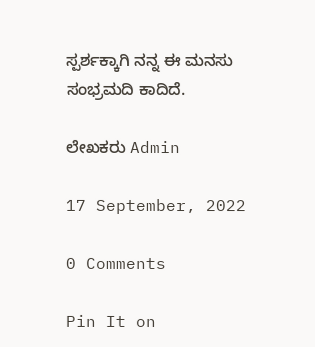ಸ್ಪರ್ಶಕ್ಕಾಗಿ ನನ್ನ ಈ ಮನಸು
ಸಂಭ್ರಮದಿ ಕಾದಿದೆ.

ಲೇಖಕರು Admin

17 September, 2022

0 Comments

Pin It on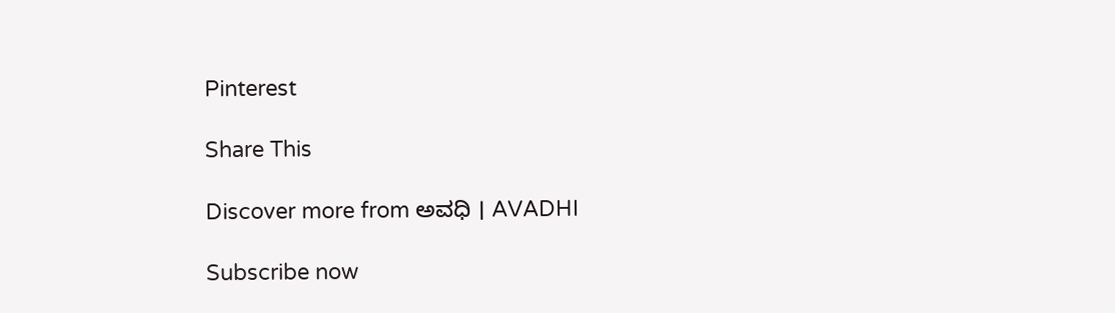Pinterest

Share This

Discover more from ಅವಧಿ । AVADHI

Subscribe now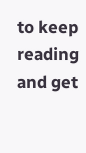to keep reading and get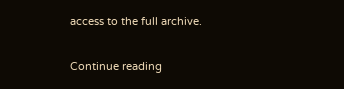access to the full archive.

Continue reading